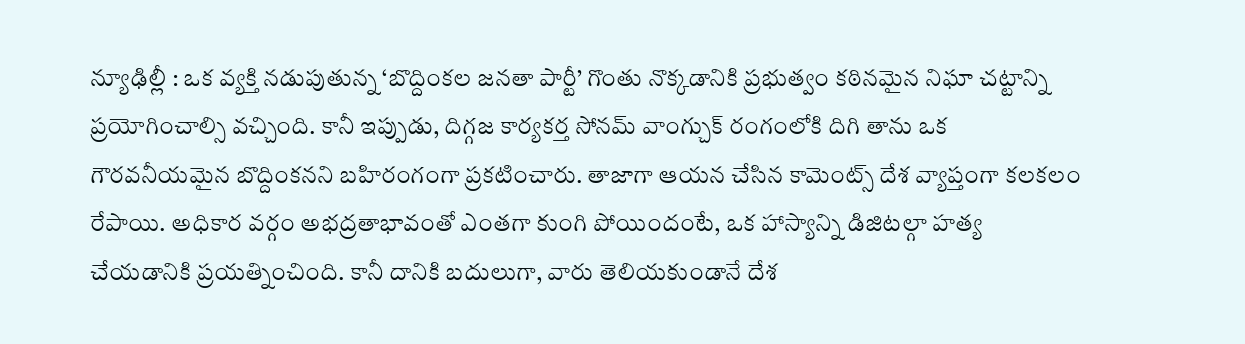న్యూఢిల్లీ : ఒక వ్యక్తి నడుపుతున్న ‘బొద్దింకల జనతా పార్టీ’ గొంతు నొక్కడానికి ప్రభుత్వం కఠినమైన నిఘా చట్టాన్ని ప్రయోగించాల్సి వచ్చింది. కానీ ఇప్పుడు, దిగ్గజ కార్యకర్త సోనమ్ వాంగ్చుక్ రంగంలోకి దిగి తాను ఒక గౌరవనీయమైన బొద్దింకనని బహిరంగంగా ప్రకటించారు. తాజాగా ఆయన చేసిన కామెంట్స్ దేశ వ్యాప్తంగా కలకలం రేపాయి. అధికార వర్గం అభద్రతాభావంతో ఎంతగా కుంగి పోయిందంటే, ఒక హాస్యాన్ని డిజిటల్గా హత్య చేయడానికి ప్రయత్నించింది. కానీ దానికి బదులుగా, వారు తెలియకుండానే దేశ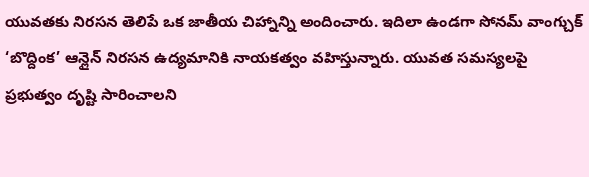యువతకు నిరసన తెలిపే ఒక జాతీయ చిహ్నాన్ని అందించారు. ఇదిలా ఉండగా సోనమ్ వాంగ్చుక్ ‘బొద్దింక’ ఆన్లైన్ నిరసన ఉద్యమానికి నాయకత్వం వహిస్తున్నారు. యువత సమస్యలపై ప్రభుత్వం దృష్టి సారించాలని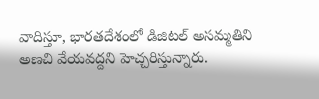వాదిస్తూ, భారతదేశంలో డిజిటల్ అసమ్మతిని అణచి వేయవద్దని హెచ్చరిస్తున్నారు.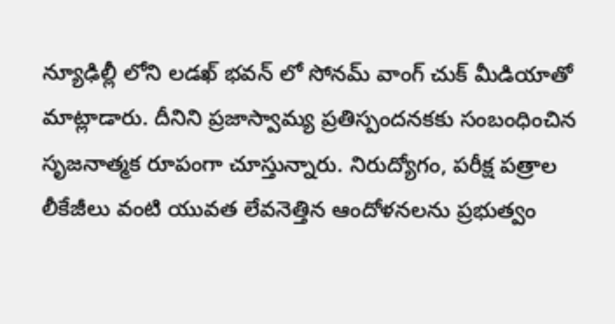న్యూఢిల్లీ లోని లడఖ్ భవన్ లో సోనమ్ వాంగ్ చుక్ మీడియాతో మాట్లాడారు. దీనిని ప్రజాస్వామ్య ప్రతిస్పందనకకు సంబంధించిన సృజనాత్మక రూపంగా చూస్తున్నారు. నిరుద్యోగం, పరీక్ష పత్రాల లీకేజీలు వంటి యువత లేవనెత్తిన ఆందోళనలను ప్రభుత్వం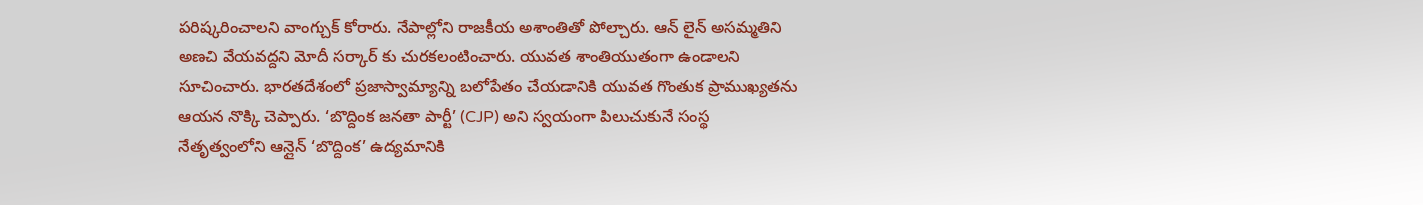పరిష్కరించాలని వాంగ్చుక్ కోరారు. నేపాల్లోని రాజకీయ అశాంతితో పోల్చారు. ఆన్ లైన్ అసమ్మతిని అణచి వేయవద్దని మోదీ సర్కార్ కు చురకలంటించారు. యువత శాంతియుతంగా ఉండాలని సూచించారు. భారతదేశంలో ప్రజాస్వామ్యాన్ని బలోపేతం చేయడానికి యువత గొంతుక ప్రాముఖ్యతను ఆయన నొక్కి చెప్పారు. ‘బొద్దింక జనతా పార్టీ’ (CJP) అని స్వయంగా పిలుచుకునే సంస్థ నేతృత్వంలోని ఆన్లైన్ ‘బొద్దింక’ ఉద్యమానికి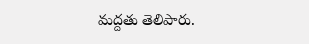మద్దతు తెలిపారు.